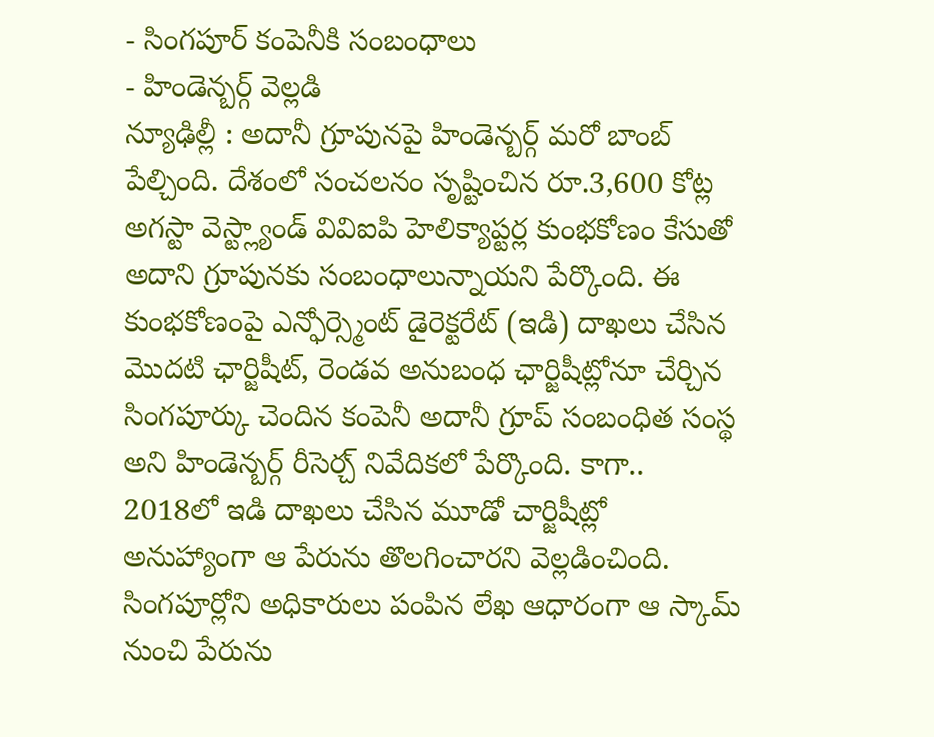- సింగపూర్ కంపెనీకి సంబంధాలు
- హిండెన్బర్గ్ వెల్లడి
న్యూఢిల్లీ : అదానీ గ్రూపునపై హిండెన్బర్గ్ మరో బాంబ్ పేల్చింది. దేశంలో సంచలనం సృష్టించిన రూ.3,600 కోట్ల అగస్టా వెస్ట్ల్యాండ్ వివిఐపి హెలిక్యాప్టర్ల కుంభకోణం కేసుతో అదాని గ్రూపునకు సంబంధాలున్నాయని పేర్కొంది. ఈ కుంభకోణంపై ఎన్ఫోర్స్మెంట్ డైరెక్టరేట్ (ఇడి) దాఖలు చేసిన మొదటి ఛార్జిషీట్, రెండవ అనుబంధ ఛార్జిషీట్లోనూ చేర్చిన సింగపూర్కు చెందిన కంపెనీ అదానీ గ్రూప్ సంబంధిత సంస్థ అని హిండెన్బర్గ్ రీసెర్చ్ నివేదికలో పేర్కొంది. కాగా.. 2018లో ఇడి దాఖలు చేసిన మూడో చార్జిషీట్లో అనుహ్యాంగా ఆ పేరును తొలగించారని వెల్లడించింది. సింగపూర్లోని అధికారులు పంపిన లేఖ ఆధారంగా ఆ స్కామ్ నుంచి పేరును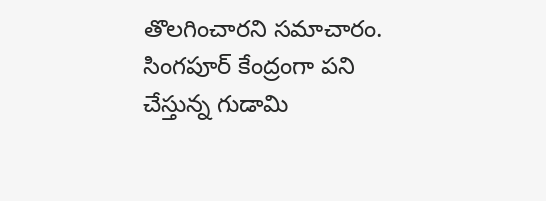తొలగించారని సమాచారం.
సింగపూర్ కేంద్రంగా పని చేస్తున్న గుడామి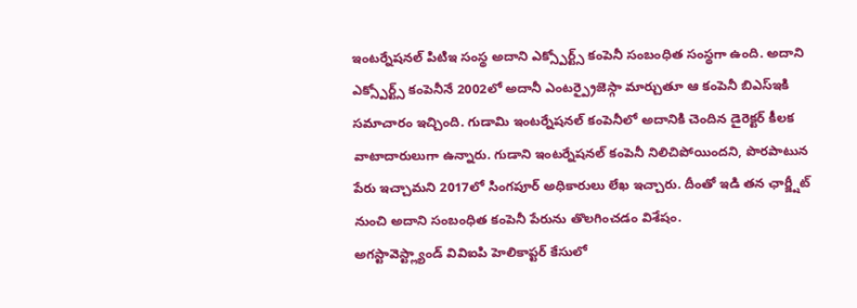ఇంటర్నేషనల్ పిటిఇ సంస్థ అదాని ఎక్స్పోర్ట్స్ కంపెనీ సంబంధిత సంస్థగా ఉంది. అదాని ఎక్స్పోర్ట్స్ కంపెనీనే 2002లో అదానీ ఎంటర్ప్రైజెస్గా మార్చుతూ ఆ కంపెనీ బిఎస్ఇకి సమాచారం ఇచ్చింది. గుడామి ఇంటర్నేషనల్ కంపెనీలో అదానికి చెందిన డైరెక్టర్ కీలక వాటాదారులుగా ఉన్నారు. గుడాని ఇంటర్నేషనల్ కంపెనీ నిలిచిపోయిందని, పొరపాటున పేరు ఇచ్చామని 2017లో సింగపూర్ అధికారులు లేఖ ఇచ్చారు. దీంతో ఇడి తన ఛార్జ్షీట్ నుంచి అదాని సంబంధిత కంపెనీ పేరును తొలగించడం విశేషం.
అగస్టావెస్ట్ల్యాండ్ వివిఐపి హెలికాప్టర్ కేసులో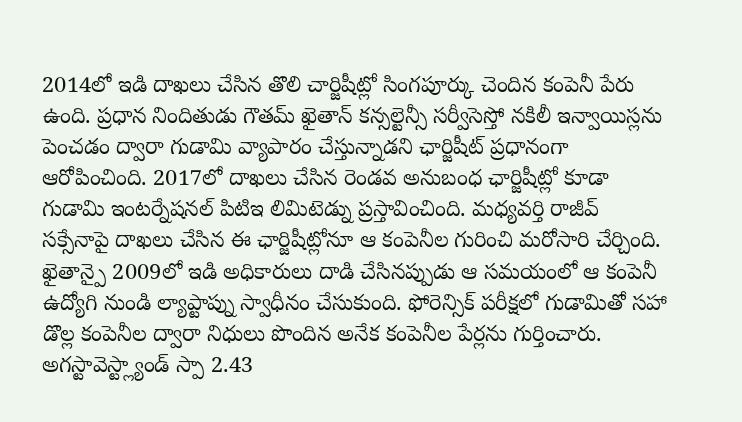2014లో ఇడి దాఖలు చేసిన తొలి చార్జిషీట్లో సింగపూర్కు చెందిన కంపెనీ పేరు ఉంది. ప్రధాన నిందితుడు గౌతమ్ ఖైతాన్ కన్సల్టెన్సీ సర్వీసెస్తో నకిలీ ఇన్వాయిస్లను పెంచడం ద్వారా గుడామి వ్యాపారం చేస్తున్నాడని ఛార్జిషీట్ ప్రధానంగా ఆరోపించింది. 2017లో దాఖలు చేసిన రెండవ అనుబంధ ఛార్జిషీట్లో కూడా గుడామి ఇంటర్నేషనల్ పిటిఇ లిమిటెడ్ను ప్రస్తావించింది. మధ్యవర్తి రాజీవ్ సక్సేనాపై దాఖలు చేసిన ఈ ఛార్జిషీట్లోనూ ఆ కంపెనీల గురించి మరోసారి చేర్చింది. ఖైతాన్పై 2009లో ఇడి అధికారులు దాడి చేసినప్పుడు ఆ సమయంలో ఆ కంపెనీ ఉద్యోగి నుండి ల్యాప్టాప్ను స్వాధీనం చేసుకుంది. ఫోరెన్సిక్ పరీక్షలో గుడామితో సహా డొల్ల కంపెనీల ద్వారా నిధులు పొందిన అనేక కంపెనీల పేర్లను గుర్తించారు. అగస్టావెస్ట్ల్యాండ్ స్పా 2.43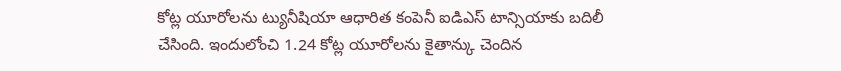కోట్ల యూరోలను ట్యునీషియా ఆధారిత కంపెనీ ఐడిఎస్ టాన్సియాకు బదిలీ చేసింది. ఇందులోంచి 1.24 కోట్ల యూరోలను కైతాన్కు చెందిన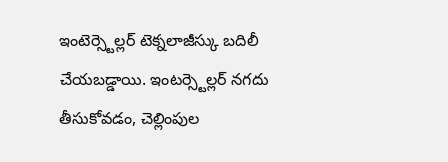ఇంటెర్స్టెల్లర్ టెక్నలాజీస్కు బదిలీ చేయబడ్డాయి. ఇంటర్స్టెల్లర్ నగదు తీసుకోవడం, చెల్లింపుల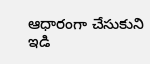ఆధారంగా చేసుకుని ఇడి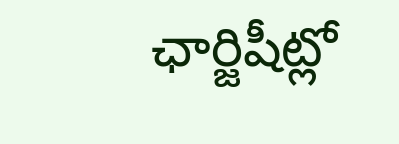ఛార్జిషీట్లో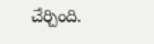చేర్చింది.